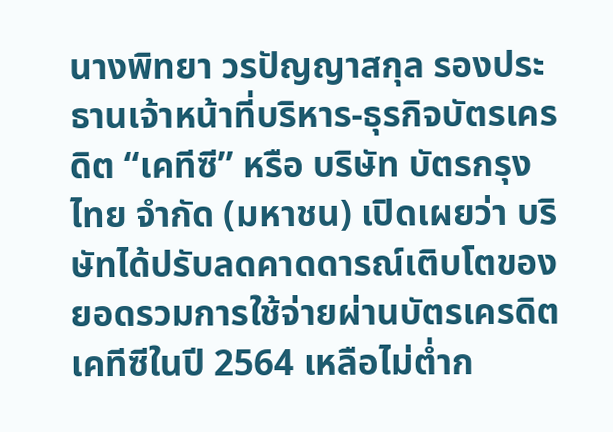นางพิทยา วรปัญญาสกุล รองประธานเจ้าหน้าที่บริหาร-ธุรกิจบัตรเครดิต “เคทีซี” หรือ บริษัท บัตรกรุงไทย จำกัด (มหาชน) เปิดเผยว่า บริษัทได้ปรับลดคาดดารณ์เติบโตของยอดรวมการใช้จ่ายผ่านบัตรเครดิตเคทีซีในปี 2564 เหลือไม่ต่ำก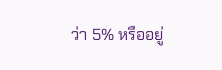ว่า 5% หรืออยู่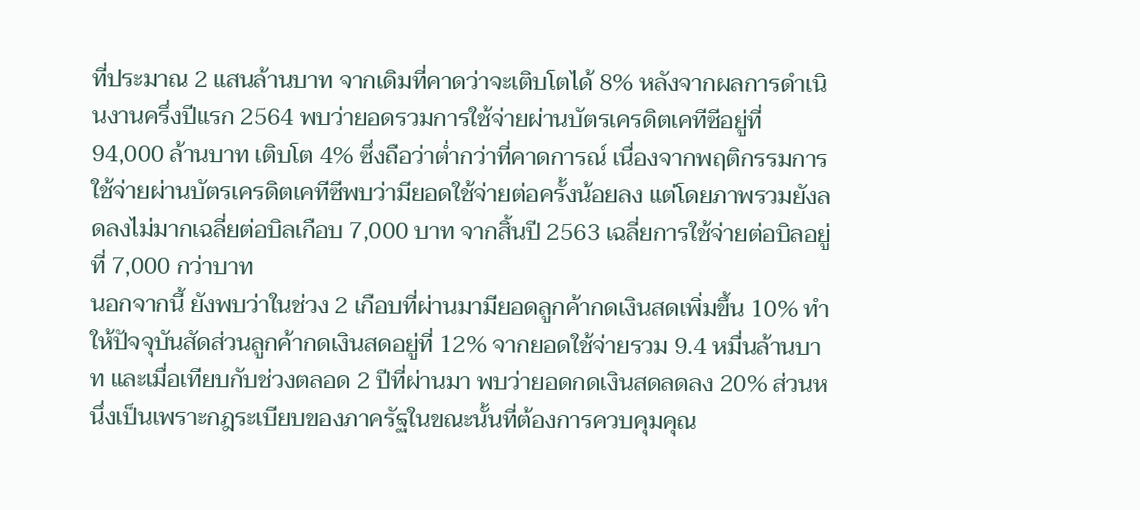ที่ประมาณ 2 แสนล้านบาท จากเดิมที่คาดว่าจะเติบโตได้ 8% หลังจากผลการดำเนินงานครึ่งปีแรก 2564 พบว่ายอดรวมการใช้จ่ายผ่านบัตรเครดิตเคทีซีอยู่ที่ 94,000 ล้านบาท เติบโต 4% ซึ่งถือว่าต่ำกว่าที่คาดการณ์ เนื่องจากพฤติกรรมการใช้จ่ายผ่านบัตรเครดิตเคทีซีพบว่ามียอดใช้จ่ายต่อครั้งน้อยลง แต่โดยภาพรวมยังลดลงไม่มากเฉลี่ยต่อบิลเกือบ 7,000 บาท จากสิ้นปี 2563 เฉลี่ยการใช้จ่ายต่อบิลอยู่ที่ 7,000 กว่าบาท
นอกจากนี้ ยังพบว่าในช่วง 2 เกือบที่ผ่านมามียอดลูกค้ากดเงินสดเพิ่มขึ้น 10% ทำให้ปัจจุบันสัดส่วนลูกค้ากดเงินสดอยู่ที่ 12% จากยอดใช้จ่ายรวม 9.4 หมื่นล้านบาท และเมื่อเทียบกับช่วงตลอด 2 ปีที่ผ่านมา พบว่ายอดกดเงินสดลดลง 20% ส่วนหนึ่งเป็นเพราะกฎระเบียบของภาครัฐในขณะนั้นที่ต้องการควบคุมคุณ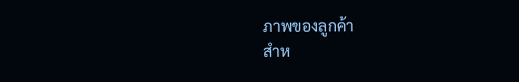ภาพของลูกค้า
สำห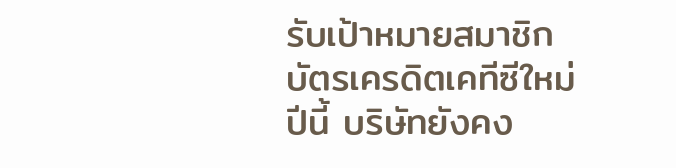รับเป้าหมายสมาชิกบัตรเครดิตเคทีซีใหม่ปีนี้ บริษัทยังคง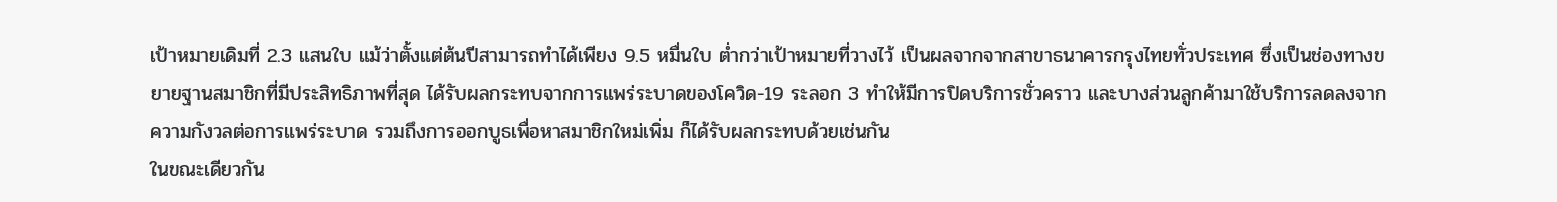เป้าหมายเดิมที่ 2.3 แสนใบ แม้ว่าตั้งแต่ต้นปีสามารถทำได้เพียง 9.5 หมื่นใบ ต่ำกว่าเป้าหมายที่วางไว้ เป็นผลจากจากสาขาธนาคารกรุงไทยทั่วประเทศ ซึ่งเป็นช่องทางขยายฐานสมาชิกที่มีประสิทธิภาพที่สุด ได้รับผลกระทบจากการแพร่ระบาดของโควิด-19 ระลอก 3 ทำให้มีการปิดบริการชั่วคราว และบางส่วนลูกค้ามาใช้บริการลดลงจากความกังวลต่อการแพร่ระบาด รวมถึงการออกบูธเพื่อหาสมาชิกใหม่เพิ่ม ก็ได้รับผลกระทบด้วยเช่นกัน
ในขณะเดียวกัน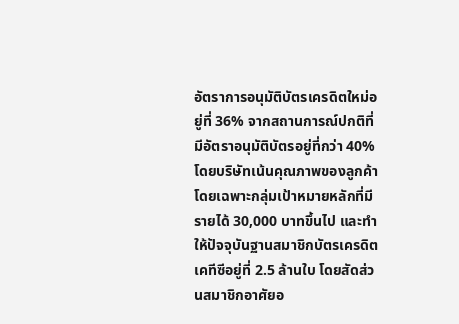อัตราการอนุมัติบัตรเครดิตใหม่อยู่ที่ 36% จากสถานการณ์ปกติที่มีอัตราอนุมัติบัตรอยู่ที่กว่า 40% โดยบริษัทเน้นคุณภาพของลูกค้า โดยเฉพาะกลุ่มเป้าหมายหลักที่มีรายได้ 30,000 บาทขึ้นไป และทำให้ปัจจุบันฐานสมาชิกบัตรเครดิตเคทีซีอยู่ที่ 2.5 ล้านใบ โดยสัดส่วนสมาชิกอาศัยอ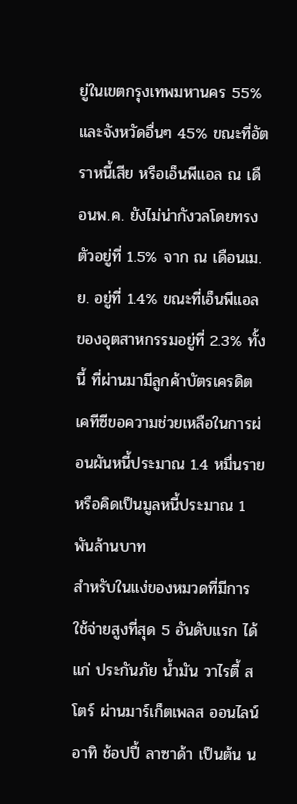ยู่ในเขตกรุงเทพมหานคร 55% และจังหวัดอื่นๆ 45% ขณะที่อัตราหนี้เสีย หรือเอ็นพีแอล ณ เดือนพ.ค. ยังไม่น่ากังวลโดยทรงตัวอยู่ที่ 1.5% จาก ณ เดือนเม.ย. อยู่ที่ 1.4% ขณะที่เอ็นพีแอลของอุตสาหกรรมอยู่ที่ 2.3% ทั้งนี้ ที่ผ่านมามีลูกค้าบัตรเครดิตเคทีซีขอความช่วยเหลือในการผ่อนผันหนี้ประมาณ 1.4 หมื่นราย หรือคิดเป็นมูลหนี้ประมาณ 1 พันล้านบาท
สำหรับในแง่ของหมวดที่มีการใช้จ่ายสูงที่สุด 5 อันดับแรก ได้แก่ ประกันภัย น้ำมัน วาไรตี้ สโตร์ ผ่านมาร์เก็ตเพลส ออนไลน์ อาทิ ช้อปปี้ ลาซาด้า เป็นต้น น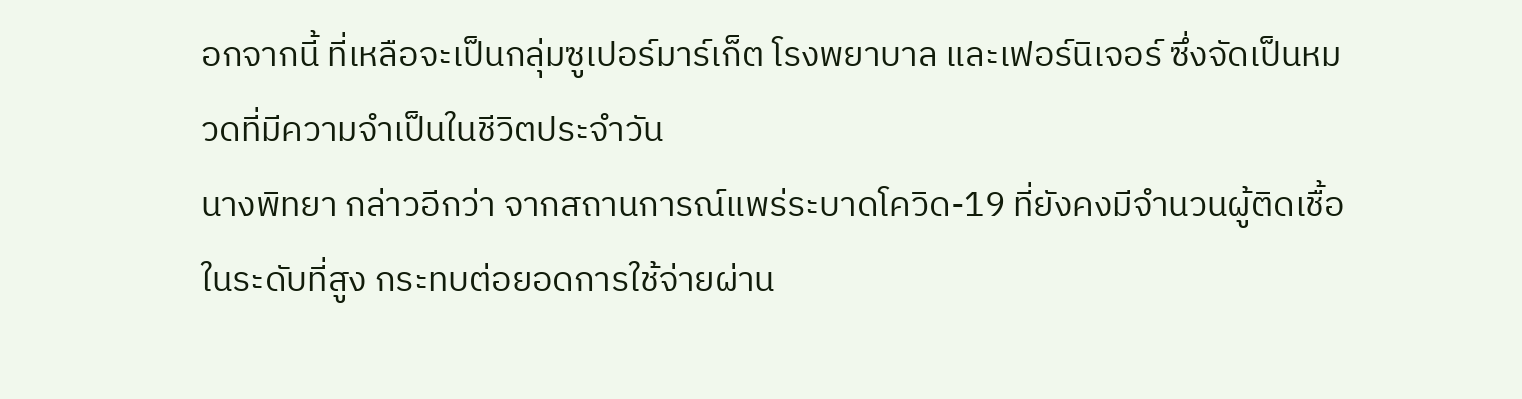อกจากนี้ ที่เหลือจะเป็นกลุ่มซูเปอร์มาร์เก็ต โรงพยาบาล และเฟอร์นิเจอร์ ซึ่งจัดเป็นหมวดที่มีความจำเป็นในชีวิตประจำวัน
นางพิทยา กล่าวอีกว่า จากสถานการณ์แพร่ระบาดโควิด-19 ที่ยังคงมีจำนวนผู้ติดเชื้อในระดับที่สูง กระทบต่อยอดการใช้จ่ายผ่าน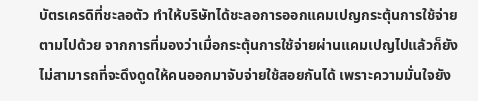บัตรเครดิที่ชะลอตัว ทำให้บริษัทได้ชะลอการออกแคมเปญกระตุ้นการใช้จ่ายตามไปด้วย จากการที่มองว่าเมื่อกระตุ้นการใช้จ่ายผ่านแคมเปญไปแล้วก็ยังไม่สามารถที่จะดึงดูดให้คนออกมาจับจ่ายใช้สอยกันได้ เพราะความมั่นใจยัง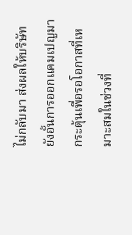ไม่กลับมา ส่งผลให้บริษัทยังอั้นการออกแคมเปญมากระตุ้นเพื่อรอโอกาสที่เหมาะสมในช่วงที่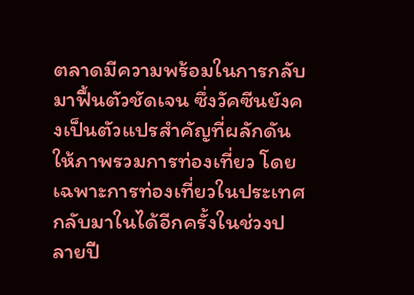ตลาดมีความพร้อมในการกลับมาฟื้นตัวชัดเจน ซึ่งวัคซีนยังคงเป็นตัวแปรสำคัญที่ผลักดันให้ภาพรวมการท่องเที่ยว โดยเฉพาะการท่องเที่ยวในประเทศกลับมาในได้อีกครั้งในช่วงปลายปี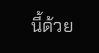นี้ด้วย